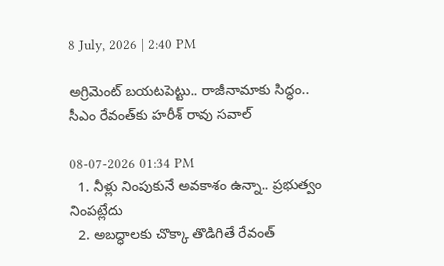8 July, 2026 | 2:40 PM

అగ్రిమెంట్‌ బయటపెట్టు.. రాజీనామాకు సిద్ధం.. సీఎం రేవంత్‌కు హరీశ్ రావు సవాల్

08-07-2026 01:34 PM
  1. నీళ్లు నింపుకునే అవకాశం ఉన్నా.. ప్రభుత్వం నింపట్లేదు
  2. అబద్ధాలకు చొక్కా తొడిగితే రేవంత్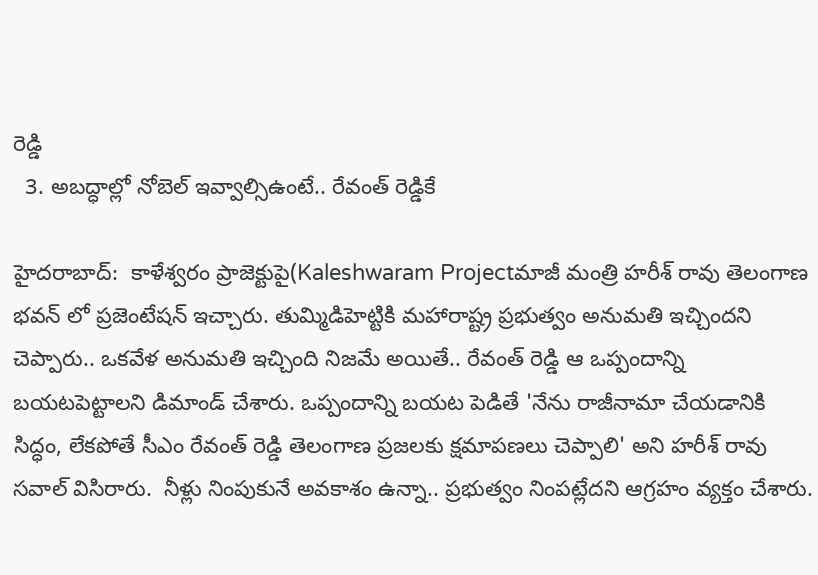రెడ్డి
  3. అబద్ధాల్లో నోబెల్ ఇవ్వాల్సిఉంటే.. రేవంత్ రెడ్డికే

హైదరాబాద్:  కాళేశ్వరం ప్రాజెక్టుపై(Kaleshwaram Projectమాజీ మంత్రి హరీశ్ రావు తెలంగాణ భవన్ లో ప్రజెంటేషన్ ఇచ్చారు. తుమ్మిడిహెట్టికి మహారాష్ట్ర ప్రభుత్వం అనుమతి ఇచ్చిందని చెప్పారు.. ఒకవేళ అనుమతి ఇచ్చింది నిజమే అయితే.. రేవంత్ రెడ్డి ఆ ఒప్పందాన్ని బయటపెట్టాలని డిమాండ్ చేశారు. ఒప్పందాన్ని బయట పెడితే 'నేను రాజీనామా చేయడానికి సిద్ధం, లేకపోతే సీఎం రేవంత్ రెడ్డి తెలంగాణ ప్రజలకు క్షమాపణలు చెప్పాలి' అని హరీశ్ రావు సవాల్ విసిరారు.  నీళ్లు నింపుకునే అవకాశం ఉన్నా.. ప్రభుత్వం నింపట్లేదని ఆగ్రహం వ్యక్తం చేశారు.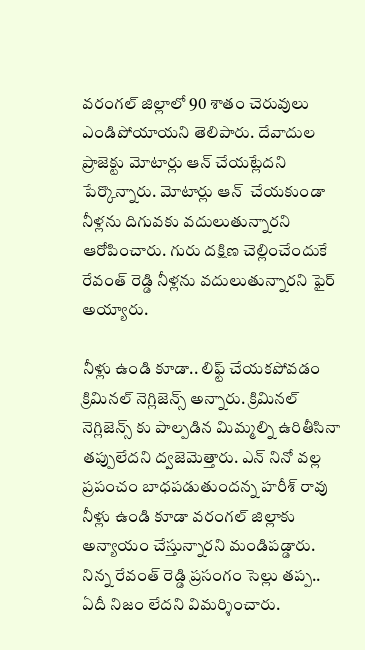వరంగల్ జిల్లాలో 90 శాతం చెరువులు ఎండిపోయాయని తెలిపారు. దేవాదుల ప్రాజెక్టు మోటార్లు ఆన్ చేయట్లేదని పేర్కొన్నారు. మోటార్లు ఆన్  చేయకుండా నీళ్లను దిగువకు వదులుతున్నారని ఆరోపించారు. గురు దక్షిణ చెల్లించేందుకే రేవంత్ రెడ్డి నీళ్లను వదులుతున్నారని ఫైర్ అయ్యారు.

నీళ్లు ఉండి కూడా.. లిఫ్ట్ చేయకపోవడం క్రిమినల్ నెగ్లిజెన్స్ అన్నారు. క్రిమినల్ నెగ్లిజెన్స్ కు పాల్పడిన మిమ్మల్ని ఉరితీసినా తప్పులేదని ద్వజెమెత్తారు. ఎన్ నినో వల్ల ప్రపంచం బాధపడుతుందన్న హరీశ్ రావు నీళ్లు ఉండి కూడా వరంగల్ జిల్లాకు అన్యాయం చేస్తున్నారని మండిపడ్డారు. నిన్న రేవంత్ రెడ్డి ప్రసంగం సెల్లు తప్ప.. ఏదీ నిజం లేదని విమర్శించారు.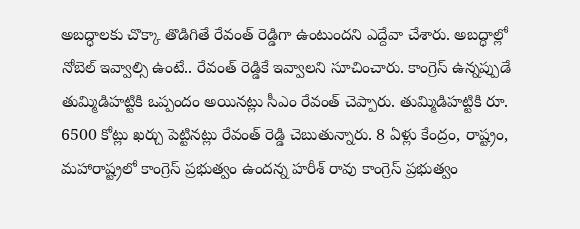అబద్ధాలకు చొక్కా తొడిగితే రేవంత్ రెడ్డిగా ఉంటుందని ఎద్దేవా చేశారు. అబద్ధాల్లో నోబెల్ ఇవ్వాల్సి ఉంటే.. రేవంత్ రెడ్డికే ఇవ్వాలని సూచించారు. కాంగ్రెస్ ఉన్నప్పుడే తుమ్మిడిహట్టికి ఒప్పందం అయినట్లు సీఎం రేవంత్ చెప్పారు. తుమ్మిడిహట్టికి రూ. 6500 కోట్లు ఖర్చు పెట్టినట్లు రేవంత్ రెడ్డి చెబుతున్నారు. 8 ఏళ్లు కేంద్రం, రాష్ట్రం, మహారాష్ట్రలో కాంగ్రెస్ ప్రభుత్వం ఉందన్న హరీశ్ రావు కాంగ్రెస్ ప్రభుత్వం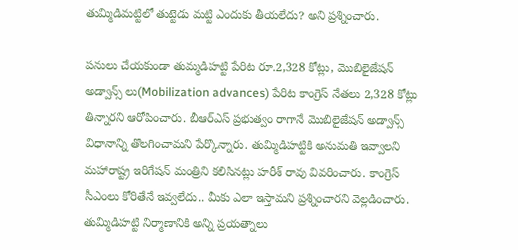తుమ్మిడిమట్టిలో తుట్టెడు మట్టి ఎందుకు తీయలేదు? అని ప్రశ్నించారు.

పనులు చేయకుండా తుమ్మడిహట్టి పేరిట రూ.2,328 కోట్లు, మొబిలైజేషన్ అడ్వాన్స్ లు(Mobilization advances) పేరిట కాంగ్రెస్ నేతలు 2,328 కోట్లు తిన్నారని ఆరోపించారు. బీఆర్ఎస్ ప్రభుత్వం రాగానే మొబిలైజేషన్ అడ్వాన్స్ విధానాన్ని తొలగించామని పేర్కొన్నారు. తుమ్మిడిహట్టికి అనుమతి ఇవ్వాలని మహారాష్ట్ర ఇరిగేషన్ మంత్రిని కలిసినట్లు హరీశ్ రావు వివరించారు. కాంగ్రెస్ సీఎంలు కోరితేనే ఇవ్వలేదు.. మీకు ఎలా ఇస్తామని ప్రశ్నించారని వెల్లడించారు. తుమ్మిడిహట్టి నిర్మాణానికి అన్ని ప్రయత్నాలు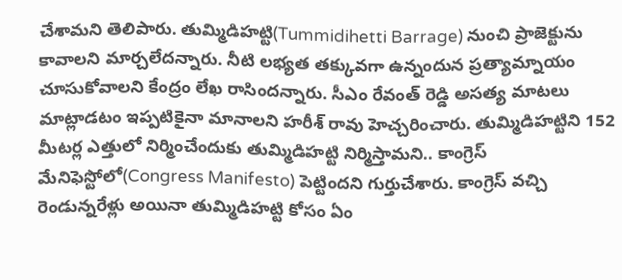చేశామని తెలిపారు. తుమ్మిడిహట్టి(Tummidihetti Barrage) నుంచి ప్రాజెక్టును కావాలని మార్చలేదన్నారు. నీటి లభ్యత తక్కువగా ఉన్నందున ప్రత్యామ్నాయం చూసుకోవాలని కేంద్రం లేఖ రాసిందన్నారు. సీఎం రేవంత్ రెడ్డి అసత్య మాటలు మాట్లాడటం ఇప్పటికైనా మానాలని హరీశ్ రావు హెచ్చరించారు. తుమ్మిడిహట్టిని 152 మీటర్ల ఎత్తులో నిర్మించేందుకు తుమ్మిడిహట్టి నిర్మిస్తామని.. కాంగ్రెస్ మేనిఫెస్టోలో(Congress Manifesto) పెట్టిందని గుర్తుచేశారు. కాంగ్రెస్ వచ్చి రెండున్నరేళ్లు అయినా తుమ్మిడిహట్టి కోసం ఏం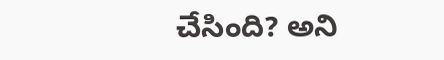చేసింది? అని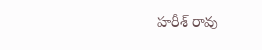హరీశ్ రావు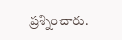ప్రశ్నించారు.